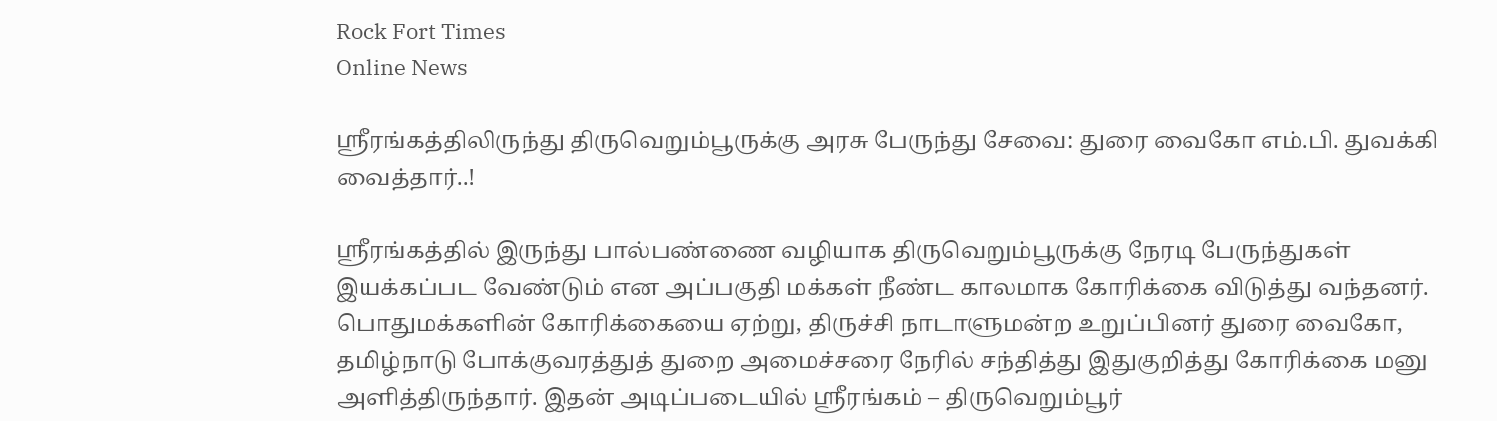Rock Fort Times
Online News

ஸ்ரீரங்கத்திலிருந்து திருவெறும்பூருக்கு அரசு பேருந்து சேவை: துரை வைகோ எம்.பி. துவக்கி வைத்தார்..!

ஸ்ரீரங்கத்தில் இருந்து பால்பண்ணை வழியாக திருவெறும்பூருக்கு நேரடி பேருந்துகள் இயக்கப்பட வேண்டும் என அப்பகுதி மக்கள் நீண்ட காலமாக கோரிக்கை விடுத்து வந்தனர். பொதுமக்களின் கோரிக்கையை ஏற்று, திருச்சி நாடாளுமன்ற உறுப்பினர் துரை வைகோ, தமிழ்நாடு போக்குவரத்துத் துறை அமைச்சரை நேரில் சந்தித்து இதுகுறித்து கோரிக்கை மனு அளித்திருந்தார். இதன் அடிப்படையில் ஸ்ரீரங்கம் – திருவெறும்பூர்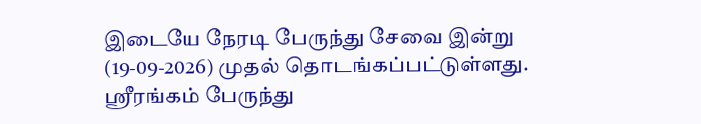இடையே நேரடி பேருந்து சேவை இன்று (19-09-2026) முதல் தொடங்கப்பட்டுள்ளது. ஸ்ரீரங்கம் பேருந்து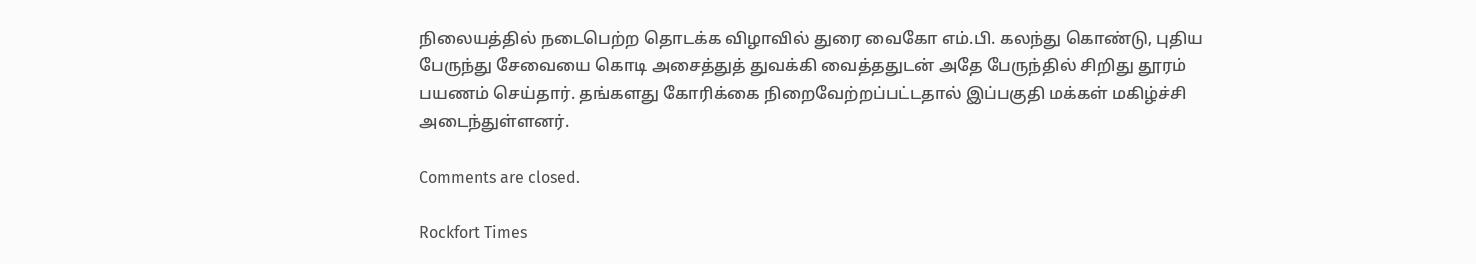நிலையத்தில் நடைபெற்ற தொடக்க விழாவில் துரை வைகோ எம்.பி. கலந்து கொண்டு, புதிய பேருந்து சேவையை கொடி அசைத்துத் துவக்கி வைத்ததுடன் அதே பேருந்தில் சிறிது தூரம் பயணம் செய்தார். தங்களது கோரிக்கை நிறைவேற்றப்பட்டதால் இப்பகுதி மக்கள் மகிழ்ச்சி அடைந்துள்ளனர்.

Comments are closed.

Rockfort Times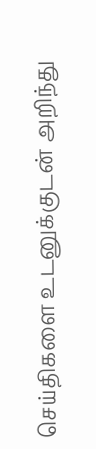செய்திகளை உடனுக்குடன் அறிந்து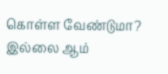கொள்ள வேண்டுமா? இல்லை ஆம்